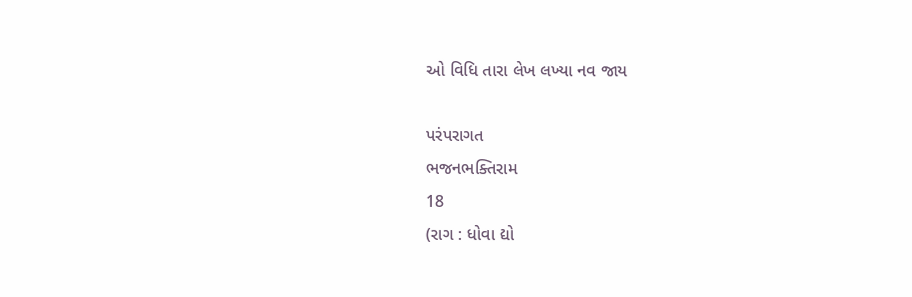ઓ વિધિ તારા લેખ લખ્યા નવ જાય

પરંપરાગત
ભજનભક્તિરામ
18
(રાગ : ધોવા દ્યો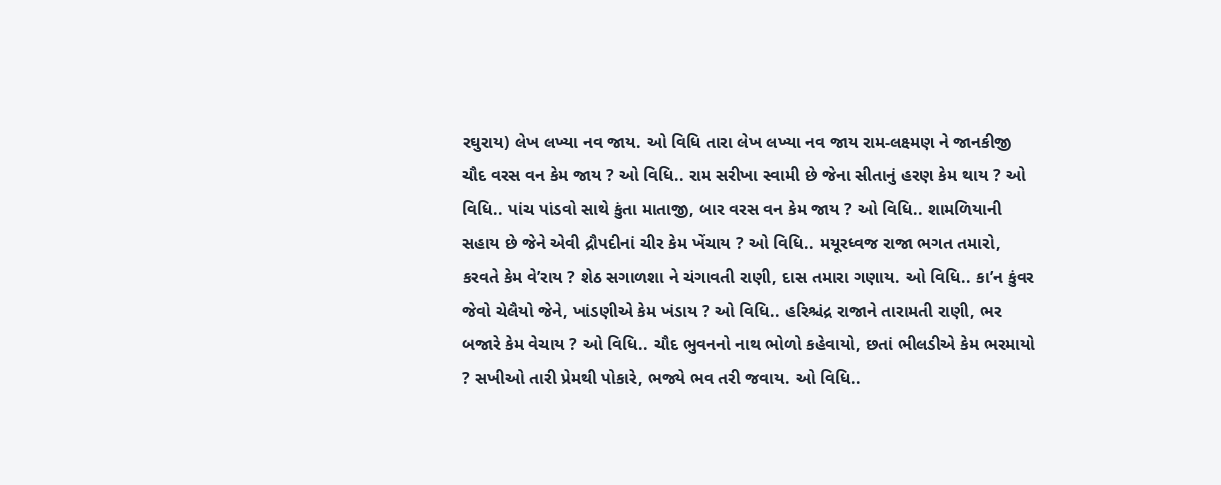રઘુરાય) લેખ લખ્યા નવ જાય. ઓ વિધિ તારા લેખ લખ્યા નવ જાય રામ-લક્ષ્મણ ને જાનકીજી ચૌદ વરસ વન કેમ જાય ? ઓ વિધિ.. રામ સરીખા સ્વામી છે જેના સીતાનું હરણ કેમ થાય ? ઓ વિધિ.. પાંચ પાંડવો સાથે કુંતા માતાજી, બાર વરસ વન કેમ જાય ? ઓ વિધિ.. શામળિયાની સહાય છે જેને એવી દ્રૌપદીનાં ચીર કેમ ખેંચાય ? ઓ વિધિ.. મયૂરધ્વજ રાજા ભગત તમારો, કરવતે કેમ વે’રાય ? શેઠ સગાળશા ને ચંગાવતી રાણી, દાસ તમારા ગણાય. ઓ વિધિ.. કા’ન કુંવર જેવો ચેલૈયો જેને, ખાંડણીએ કેમ ખંડાય ? ઓ વિધિ.. હરિશ્ચંદ્ર રાજાને તારામતી રાણી, ભર બજારે કેમ વેચાય ? ઓ વિધિ.. ચૌદ ભુવનનો નાથ ભોળો કહેવાયો, છતાં ભીલડીએ કેમ ભરમાયો ? સખીઓ તારી પ્રેમથી પોકારે, ભજ્યે ભવ તરી જવાય. ઓ વિધિ..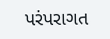પરંપરાગત